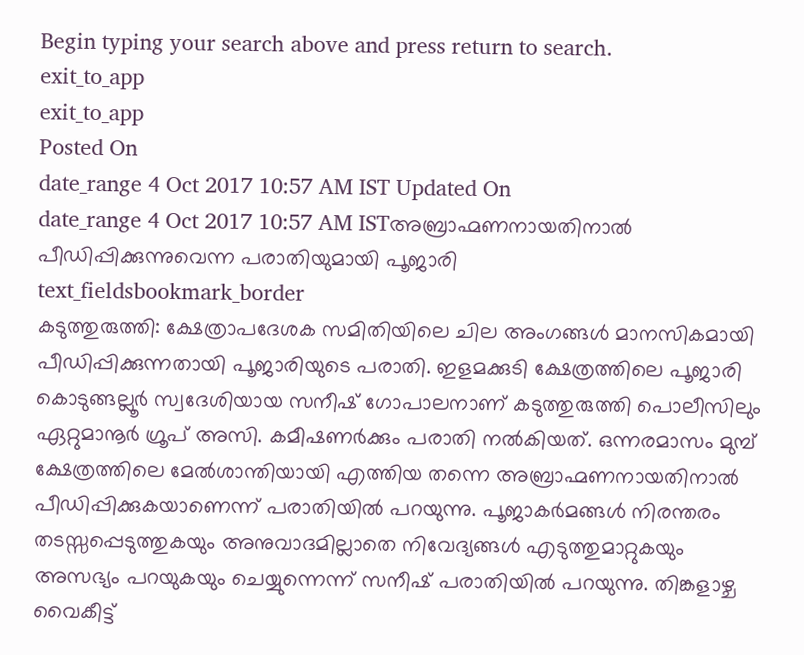Begin typing your search above and press return to search.
exit_to_app
exit_to_app
Posted On
date_range 4 Oct 2017 10:57 AM IST Updated On
date_range 4 Oct 2017 10:57 AM ISTഅബ്രാഹ്മണനായതിനാൽ പീഡിപ്പിക്കുന്നുവെന്ന പരാതിയുമായി പൂജാരി
text_fieldsbookmark_border
കടുത്തുരുത്തി: ക്ഷേത്രാപദേശക സമിതിയിലെ ചില അംഗങ്ങൾ മാനസികമായി പീഡിപ്പിക്കുന്നതായി പൂജാരിയുടെ പരാതി. ഇളമക്കുടി ക്ഷേത്രത്തിലെ പൂജാരി കൊടുങ്ങല്ലൂർ സ്വദേശിയായ സനീഷ് ഗോപാലനാണ് കടുത്തുരുത്തി പൊലീസിലും ഏറ്റുമാനൂർ ഗ്രൂപ് അസി. കമീഷണർക്കും പരാതി നൽകിയത്. ഒന്നരമാസം മുമ്പ് ക്ഷേത്രത്തിലെ മേൽശാന്തിയായി എത്തിയ തന്നെ അബ്രാഹ്മണനായതിനാൽ പീഡിപ്പിക്കുകയാണെന്ന് പരാതിയിൽ പറയുന്നു. പൂജാകർമങ്ങൾ നിരന്തരം തടസ്സപ്പെടുത്തുകയും അനുവാദമില്ലാതെ നിവേദ്യങ്ങൾ എടുത്തുമാറ്റുകയും അസഭ്യം പറയുകയും ചെയ്യുന്നെന്ന് സനീഷ് പരാതിയിൽ പറയുന്നു. തിങ്കളാഴ്ച വൈകീട്ട്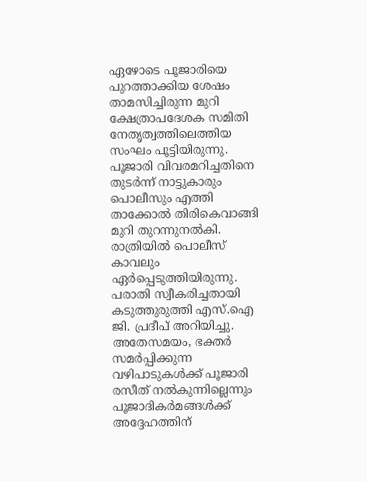ഏഴോടെ പൂജാരിയെ പുറത്താക്കിയ ശേഷം താമസിച്ചിരുന്ന മുറി ക്ഷേത്രാപദേശക സമിതി നേതൃത്വത്തിലെത്തിയ സംഘം പൂട്ടിയിരുന്നു. പൂജാരി വിവരമറിച്ചതിനെ തുടർന്ന് നാട്ടുകാരും പൊലീസും എത്തി താക്കോൽ തിരികെവാങ്ങി മുറി തുറന്നുനൽകി. രാത്രിയിൽ പൊലീസ് കാവലും ഏർപ്പെടുത്തിയിരുന്നു. പരാതി സ്വീകരിച്ചതായി കടുത്തുരുത്തി എസ്.ഐ ജി. പ്രദീപ് അറിയിച്ചു. അതേസമയം, ഭക്തർ സമർപ്പിക്കുന്ന വഴിപാടുകൾക്ക് പൂജാരി രസീത് നൽകുന്നില്ലെന്നും പൂജാദികർമങ്ങൾക്ക് അദ്ദേഹത്തിന്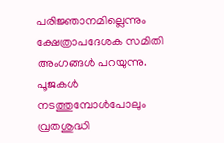പരിജ്ഞാനമില്ലെന്നും ക്ഷേത്രാപദേശക സമിതി അംഗങ്ങൾ പറയുന്നു. പൂജകൾ നടത്തുമ്പോൾപോലും വ്രതശുദ്ധി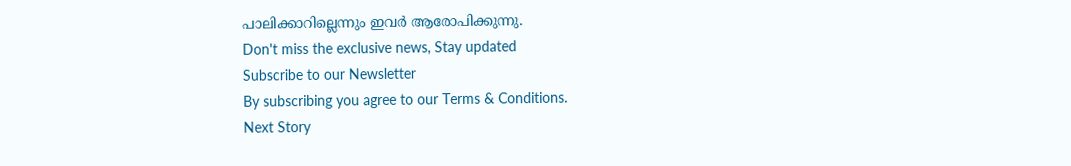പാലിക്കാറില്ലെന്നും ഇവർ ആരോപിക്കുന്നു.
Don't miss the exclusive news, Stay updated
Subscribe to our Newsletter
By subscribing you agree to our Terms & Conditions.
Next Story